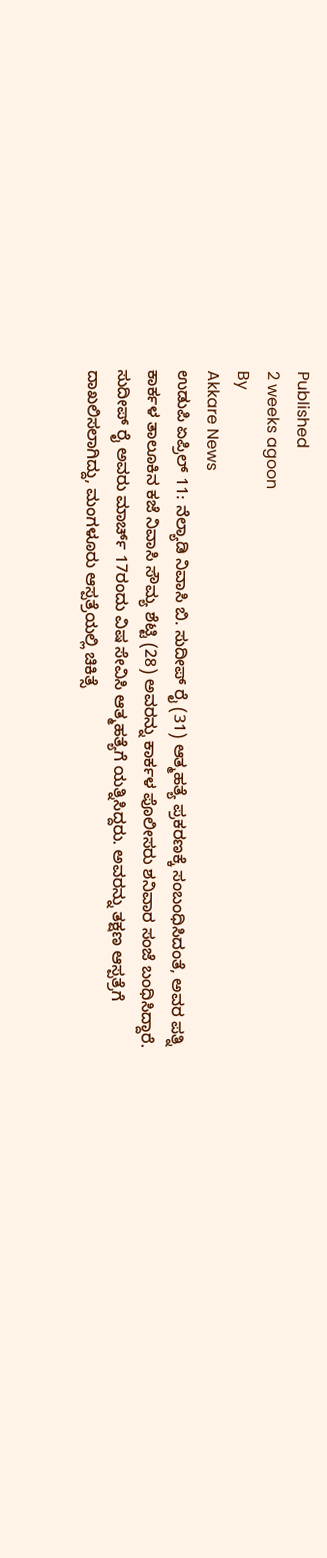Published
2 weeks agoon
By
Akkare News
ಉಡುಪಿ ಏಪ್ರಿಲ್ 11: ನೆಲ್ಯಾಡಿ ನಿವಾಸಿ ಬಿ. ಸುದೀಪ್ ರೈ (31) ಆತ್ಮಹತ್ಯೆ ಪ್ರಕರಣಕ್ಕೆ ಸಂಬಂಧಿಸಿದಂತೆ, ಅವರ ಪತ್ನಿ ಕಾರ್ಕಳ ತಾಲೂಕಿನ ಕಜೆ ನಿವಾಸಿ ಸೌಮ್ಯ ಶೆಟ್ಟಿ (28) ಅವರನ್ನು ಕಾರ್ಕಳ ಪೊಲೀಸರು ಶನಿವಾರ ಸಂಜೆ ಬಂಧಿಸಿದ್ದಾರೆ.
ಸುದೀಪ್ ರೈ ಅವರು ಮಾರ್ಚ್ 17ರಂದು ವಿಷ ಸೇವಿಸಿ ಆತ್ಮಹತ್ಯೆಗೆ ಯತ್ನಿಸಿದ್ದರು. ಅವರನ್ನು ತಕ್ಷಣ ಆಸ್ಪತ್ರೆಗೆ ದಾಖಲಿಸಲಾಗಿದ್ದು, ಮಂಗಳೂರು ಆಸ್ಪತ್ರೆಯಲ್ಲಿ ಚಿಕಿತ್ಸೆ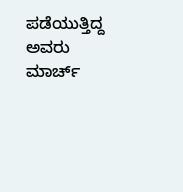ಪಡೆಯುತ್ತಿದ್ದ ಅವರು ಮಾರ್ಚ್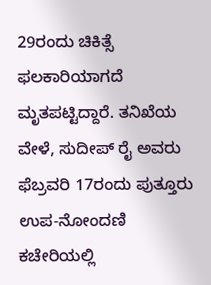29ರಂದು ಚಿಕಿತ್ಸೆ ಫಲಕಾರಿಯಾಗದೆ ಮೃತಪಟ್ಟಿದ್ದಾರೆ. ತನಿಖೆಯ ವೇಳೆ, ಸುದೀಪ್ ರೈ ಅವರು ಫೆಬ್ರವರಿ 17ರಂದು ಪುತ್ತೂರು ಉಪ-ನೋಂದಣಿ ಕಚೇರಿಯಲ್ಲಿ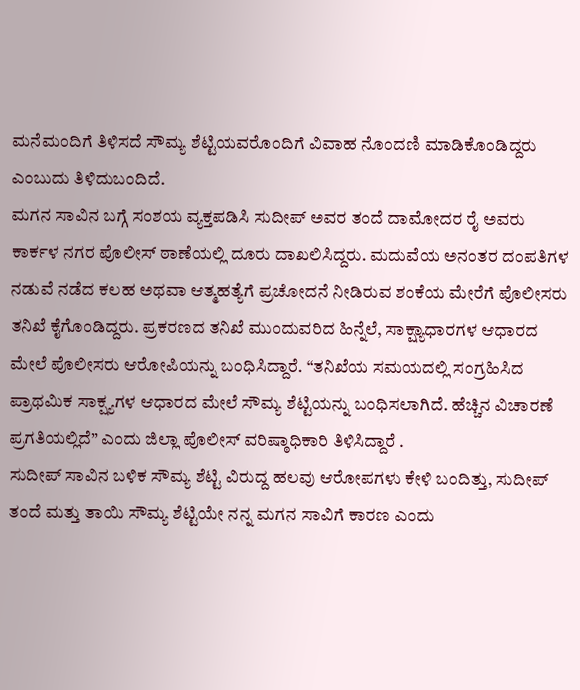ಮನೆಮಂದಿಗೆ ತಿಳಿಸದೆ ಸೌಮ್ಯ ಶೆಟ್ಟಿಯವರೊಂದಿಗೆ ವಿವಾಹ ನೊಂದಣಿ ಮಾಡಿಕೊಂಡಿದ್ದರು ಎಂಬುದು ತಿಳಿದುಬಂದಿದೆ.
ಮಗನ ಸಾವಿನ ಬಗ್ಗೆ ಸಂಶಯ ವ್ಯಕ್ತಪಡಿಸಿ ಸುದೀಪ್ ಅವರ ತಂದೆ ದಾಮೋದರ ರೈ ಅವರು ಕಾರ್ಕಳ ನಗರ ಪೊಲೀಸ್ ಠಾಣೆಯಲ್ಲಿ ದೂರು ದಾಖಲಿಸಿದ್ದರು. ಮದುವೆಯ ಅನಂತರ ದಂಪತಿಗಳ ನಡುವೆ ನಡೆದ ಕಲಹ ಅಥವಾ ಆತ್ಮಹತ್ಯೆಗೆ ಪ್ರಚೋದನೆ ನೀಡಿರುವ ಶಂಕೆಯ ಮೇರೆಗೆ ಪೊಲೀಸರು ತನಿಖೆ ಕೈಗೊಂಡಿದ್ದರು. ಪ್ರಕರಣದ ತನಿಖೆ ಮುಂದುವರಿದ ಹಿನ್ನೆಲೆ, ಸಾಕ್ಷ್ಯಾಧಾರಗಳ ಆಧಾರದ ಮೇಲೆ ಪೊಲೀಸರು ಆರೋಪಿಯನ್ನು ಬಂಧಿಸಿದ್ದಾರೆ. “ತನಿಖೆಯ ಸಮಯದಲ್ಲಿ ಸಂಗ್ರಹಿಸಿದ ಪ್ರಾಥಮಿಕ ಸಾಕ್ಷ್ಯಗಳ ಆಧಾರದ ಮೇಲೆ ಸೌಮ್ಯ ಶೆಟ್ಟಿಯನ್ನು ಬಂಧಿಸಲಾಗಿದೆ. ಹೆಚ್ಚಿನ ವಿಚಾರಣೆ ಪ್ರಗತಿಯಲ್ಲಿದೆ” ಎಂದು ಜಿಲ್ಲಾ ಪೊಲೀಸ್ ವರಿಷ್ಠಾಧಿಕಾರಿ ತಿಳಿಸಿದ್ದಾರೆ .
ಸುದೀಪ್ ಸಾವಿನ ಬಳಿಕ ಸೌಮ್ಯ ಶೆಟ್ಟಿ ವಿರುದ್ದ ಹಲವು ಆರೋಪಗಳು ಕೇಳಿ ಬಂದಿತ್ತು, ಸುದೀಪ್ ತಂದೆ ಮತ್ತು ತಾಯಿ ಸೌಮ್ಯ ಶೆಟ್ಟಿಯೇ ನನ್ನ ಮಗನ ಸಾವಿಗೆ ಕಾರಣ ಎಂದು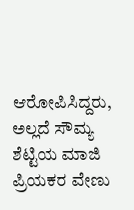ಆರೋಪಿಸಿದ್ದರು, ಅಲ್ಲದೆ ಸೌಮ್ಯ ಶೆಟ್ಟಿಯ ಮಾಜಿ ಪ್ರಿಯಕರ ವೇಣು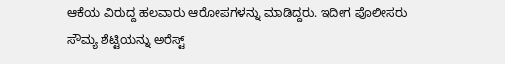ಆಕೆಯ ವಿರುದ್ದ ಹಲವಾರು ಆರೋಪಗಳನ್ನು ಮಾಡಿದ್ದರು. ಇದೀಗ ಪೊಲೀಸರು ಸೌಮ್ಯ ಶೆಟ್ಟಿಯನ್ನು ಅರೆಸ್ಟ್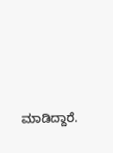ಮಾಡಿದ್ದಾರೆ.